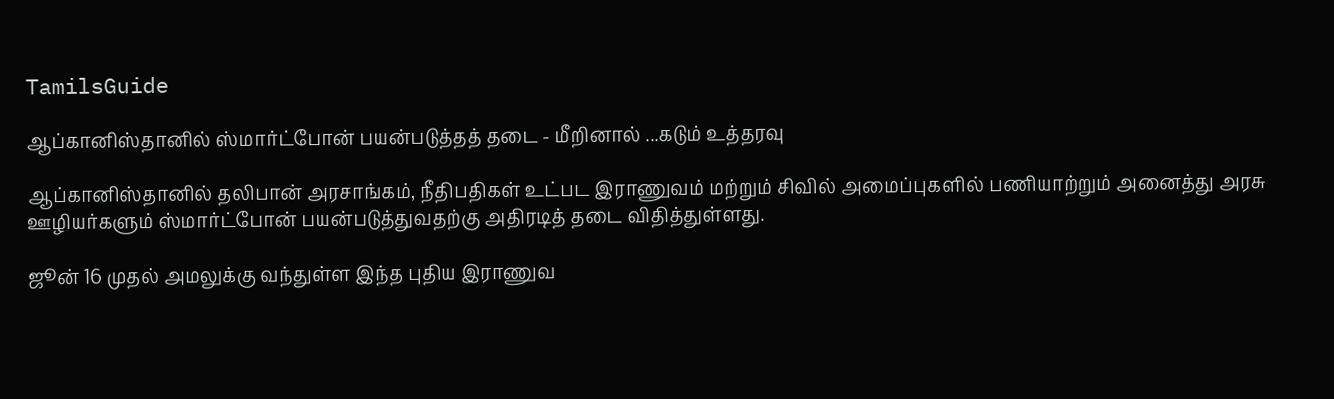TamilsGuide

ஆப்கானிஸ்தானில் ஸ்மார்ட்போன் பயன்படுத்தத் தடை - மீறினால் ...கடும் உத்தரவு

ஆப்கானிஸ்தானில் தலிபான் அரசாங்கம், நீதிபதிகள் உட்பட இராணுவம் மற்றும் சிவில் அமைப்புகளில் பணியாற்றும் அனைத்து அரசு ஊழியர்களும் ஸ்மார்ட்போன் பயன்படுத்துவதற்கு அதிரடித் தடை விதித்துள்ளது.

ஜூன் 16 முதல் அமலுக்கு வந்துள்ள இந்த புதிய இராணுவ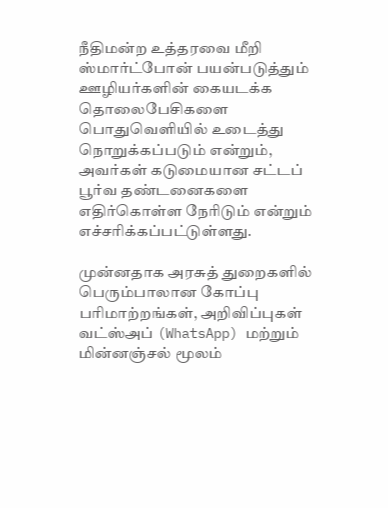நீதிமன்ற உத்தரவை மீறி ஸ்மார்ட்போன் பயன்படுத்தும் ஊழியர்களின் கையடக்க தொலைபேசிகளை பொதுவெளியில் உடைத்து நொறுக்கப்படும் என்றும், அவர்கள் கடுமையான சட்டப் பூர்வ தண்டனைகளை எதிர்கொள்ள நேரிடும் என்றும் எச்சரிக்கப்பட்டுள்ளது.

முன்னதாக அரசுத் துறைகளில் பெரும்பாலான கோப்பு பரிமாற்றங்கள், அறிவிப்புகள் வட்ஸ்அப் (WhatsApp) மற்றும் மின்னஞ்சல் மூலம்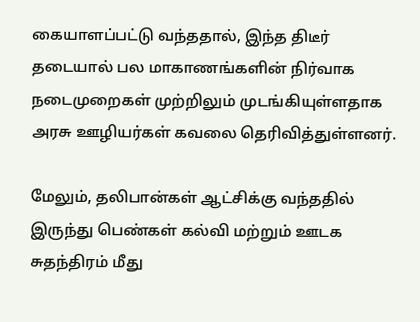கையாளப்பட்டு வந்ததால், இந்த திடீர் தடையால் பல மாகாணங்களின் நிர்வாக நடைமுறைகள் முற்றிலும் முடங்கியுள்ளதாக அரசு ஊழியர்கள் கவலை தெரிவித்துள்ளனர்.

மேலும், தலிபான்கள் ஆட்சிக்கு வந்ததில் இருந்து பெண்கள் கல்வி மற்றும் ஊடக சுதந்திரம் மீது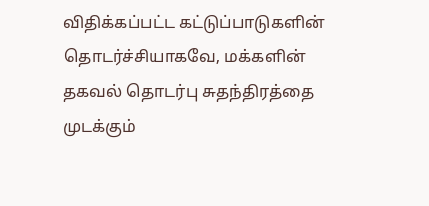விதிக்கப்பட்ட கட்டுப்பாடுகளின் தொடர்ச்சியாகவே, மக்களின் தகவல் தொடர்பு சுதந்திரத்தை முடக்கும்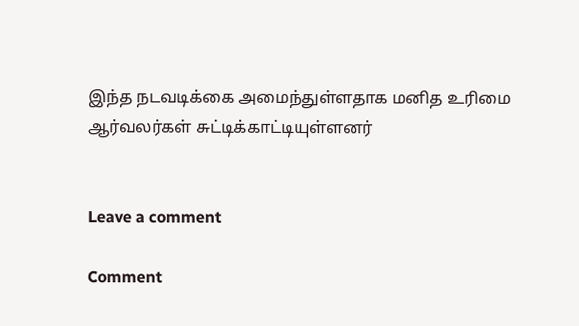இந்த நடவடிக்கை அமைந்துள்ளதாக மனித உரிமை ஆர்வலர்கள் சுட்டிக்காட்டியுள்ளனர்


Leave a comment

Comment